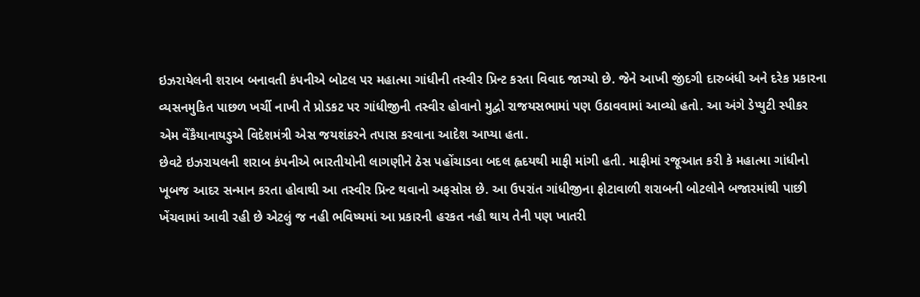ઇઝરાયેલની શરાબ બનાવતી કંપનીએ બોટલ પર મહાત્મા ગાંધીની તસ્વીર પ્રિન્ટ કરતા વિવાદ જાગ્યો છે. જેને આખી જીંદગી દારુબંધી અને દરેક પ્રકારના વ્યસનમુકિત પાછળ ખર્ચી નાખી તે પ્રોડકટ પર ગાંધીજીની તસ્વીર હોવાનો મુદ્વો રાજયસભામાં પણ ઉઠાવવામાં આવ્યો હતો. આ અંગે ડેપ્યુટી સ્પીકર એમ વેંકૈયાનાયડુએ વિદેશમંત્રી એસ જયશંકરને તપાસ કરવાના આદેશ આપ્યા હતા.
છેવટે ઇઝરાયલની શરાબ કંપનીએ ભારતીયોની લાગણીને ઠેસ પહોંચાડવા બદલ હ્વદયથી માફી માંગી હતી. માફીમાં રજૂઆત કરી કે મહાત્મા ગાંધીનો ખૂબજ આદર સન્માન કરતા હોવાથી આ તસ્વીર પ્રિન્ટ થવાનો અફસોસ છે. આ ઉપરાંત ગાંધીજીના ફોટાવાળી શરાબની બોટલોને બજારમાંથી પાછી ખેંચવામાં આવી રહી છે એટલું જ નહી ભવિષ્યમાં આ પ્રકારની હરકત નહી થાય તેની પણ ખાતરી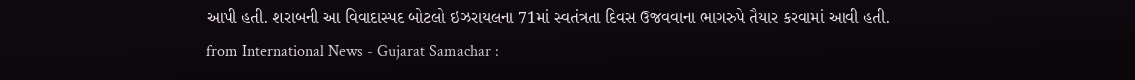આપી હતી. શરાબની આ વિવાદાસ્પદ બોટલો ઇઝરાયલના 71માં સ્વતંત્રતા દિવસ ઉજવવાના ભાગરુપે તૈયાર કરવામાં આવી હતી.
from International News - Gujarat Samachar :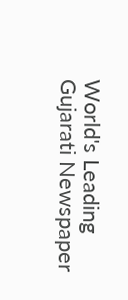World's Leading Gujarati Newspaper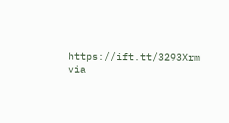https://ift.tt/3293Xrm
via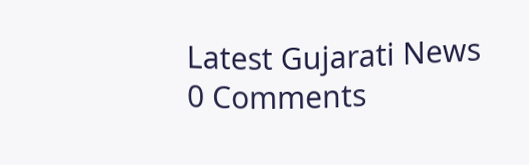Latest Gujarati News
0 Comments